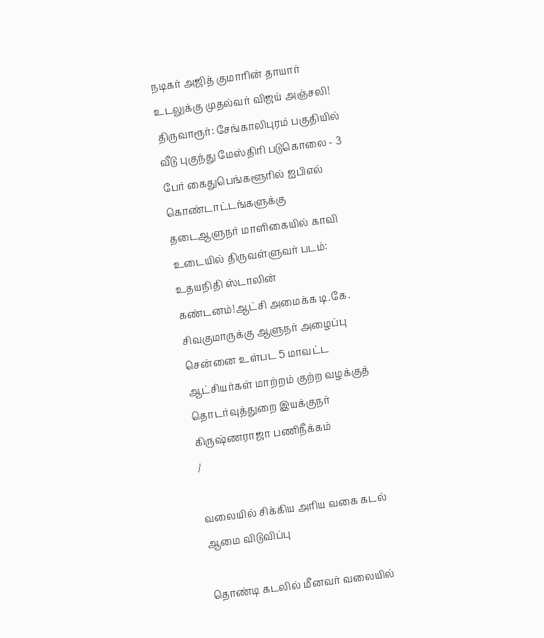நடிகர் அஜித் குமாரின் தாயார் உடலுக்கு முதல்வர் விஜய் அஞ்சலி! திருவாரூர்: சேங்காலிபுரம் பகுதியில் வீடு புகுந்து மேஸ்திரி படுகொலை - 3 பேர் கைதுபெங்களூரில் ஐபிஎல் கொண்டாட்டங்களுக்கு தடைஆளுநர் மாளிகையில் காவி உடையில் திருவள்ளுவர் படம்: உதயநிதி ஸ்டாலின் கண்டனம்!ஆட்சி அமைக்க டி.கே. சிவகுமாருக்கு ஆளுநர் அழைப்பு சென்னை உள்பட 5 மாவட்ட ஆட்சியர்கள் மாற்றம் குற்ற வழக்குத் தொடர்வுத்துறை இயக்குநர் கிருஷ்ணராஜா பணிநீக்கம்
/

வலையில் சிக்கிய அரிய வகை கடல் ஆமை விடுவிப்பு

தொண்டி கடலில் மீனவர் வலையில்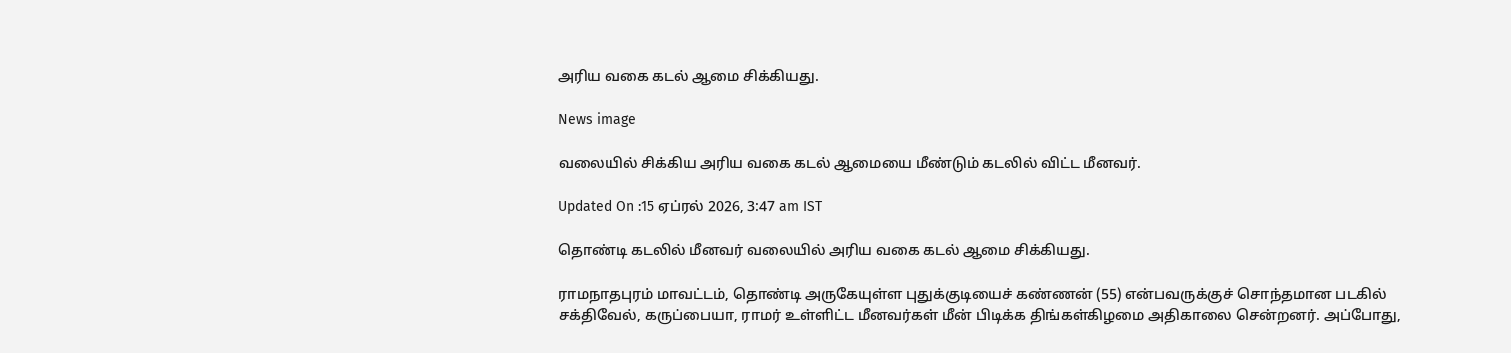அரிய வகை கடல் ஆமை சிக்கியது.

News image

வலையில் சிக்கிய அரிய வகை கடல் ஆமையை மீண்டும் கடலில் விட்ட மீனவர்.

Updated On :15 ஏப்ரல் 2026, 3:47 am IST

தொண்டி கடலில் மீனவர் வலையில் அரிய வகை கடல் ஆமை சிக்கியது.

ராமநாதபுரம் மாவட்டம், தொண்டி அருகேயுள்ள புதுக்குடியைச் கண்ணன் (55) என்பவருக்குச் சொந்தமான படகில் சக்திவேல், கருப்பையா, ராமர் உள்ளிட்ட மீனவர்கள் மீன் பிடிக்க திங்கள்கிழமை அதிகாலை சென்றனர். அப்போது,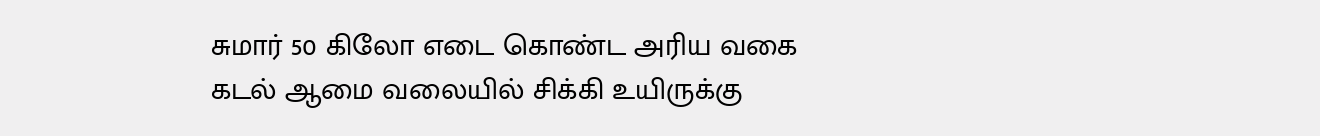சுமார் 50 கிலோ எடை கொண்ட அரிய வகை கடல் ஆமை வலையில் சிக்கி உயிருக்கு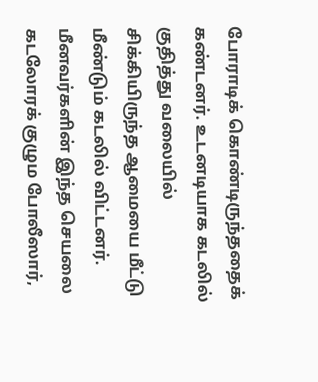போராடிக் கொண்டிருந்ததைக் கண்டனர். உடனடியாக கடலில் குதித்து வலையில் சிக்கியிருந்த ஆமையை மீட்டு மீண்டும் கடலில் விட்டனர். மீனவர்களின் இந்த செயலை கடலோரக் குழும போலீஸார்,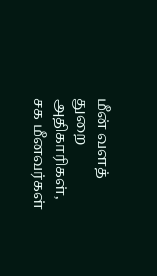மீன் வளத் துறை அதிகாரிகள், சக மீனவர்கள்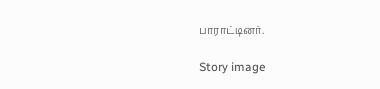பாராட்டினர்.

Story image